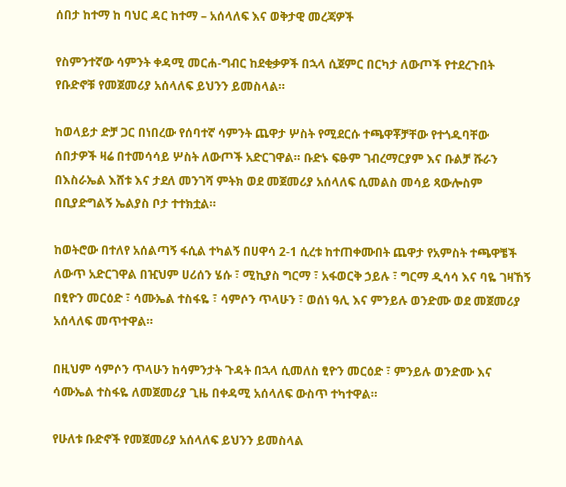ሰበታ ከተማ ከ ባህር ዳር ከተማ – አሰላለፍ እና ወቅታዊ መረጃዎች

የስምንተኛው ሳምንት ቀዳሚ መርሐ-ግብር ከደቂቃዎች በኋላ ሲጀምር በርካታ ለውጦች የተደረጉበት የቡድኖቹ የመጀመሪያ አሰላለፍ ይህንን ይመስላል።

ከወላይታ ድቻ ጋር በነበረው የሰባተኛ ሳምንት ጨዋታ ሦስት የሚደርሱ ተጫዋቾቻቸው የተጎዱባቸው ሰበታዎች ዛሬ በተመሳሳይ ሦስት ለውጦች አድርገዋል። ቡድኑ ፍፁም ገብረማርያም እና ቡልቻ ሹራን በእስራኤል እሸቱ እና ታደለ መንገሻ ምትክ ወደ መጀመሪያ አሰላለፍ ሲመልስ መሳይ ጻውሎስም በቢያድግልኝ ኤልያስ ቦታ ተተክቷል።

ከወትሮው በተለየ አሰልጣኝ ፋሲል ተካልኝ በሀዋሳ 2-1 ሲረቱ ከተጠቀሙበት ጨዋታ የአምስት ተጫዋቼች ለውጥ አድርገዋል በዢህም ሀሪሰን ሄሱ ፣ ሚኪያስ ግርማ ፣ አፋወርቅ ኃይሉ ፣ ግርማ ዲሳሳ እና ባዬ ገዛኸኝ በፂዮን መርዕድ ፣ ሳሙኤል ተስፋዬ ፣ ሳምሶን ጥላሁን ፣ ወሰነ ዓሊ እና ምንይሉ ወንድሙ ወደ መጀመሪያ አሰላለፍ መጥተዋል።

በዚህም ሳምሶን ጥላሁን ከሳምንታት ጉዳት በኋላ ሲመለስ ፂዮን መርዕድ ፣ ምንይሉ ወንድሙ እና ሳሙኤል ተስፋዬ ለመጀመሪያ ጊዜ በቀዳሚ አሰላለፍ ውስጥ ተካተዋል።

የሁለቱ ቡድኖች የመጀመሪያ አሰላለፍ ይህንን ይመስላል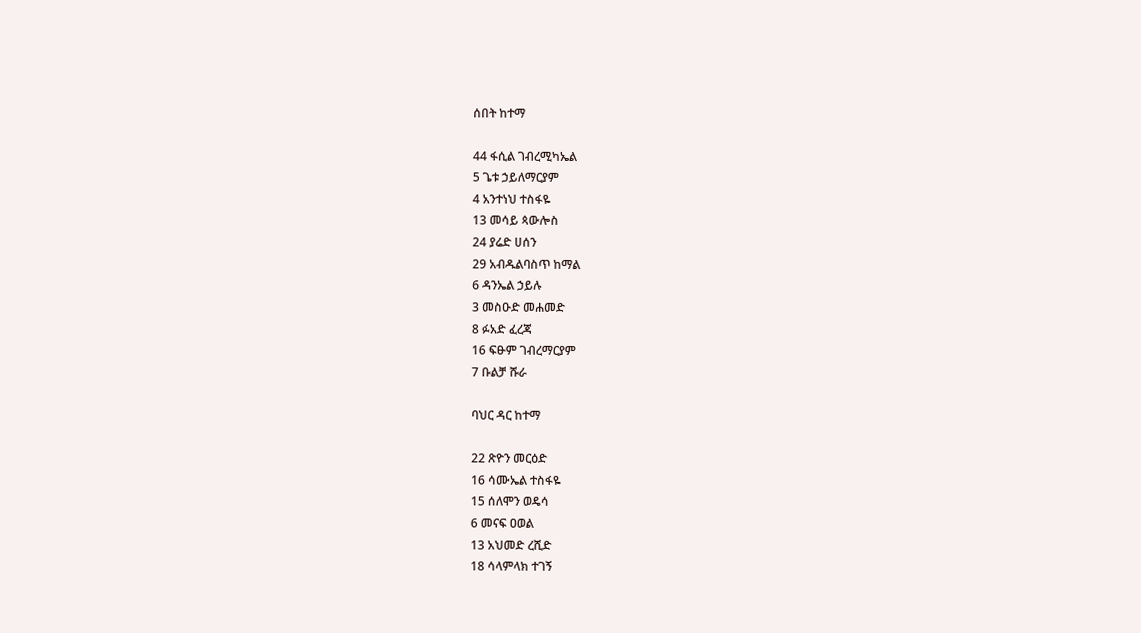ሰበት ከተማ

44 ፋሲል ገብረሚካኤል
5 ጌቱ ኃይለማርያም
4 አንተነህ ተስፋዬ
13 መሳይ ጳውሎስ
24 ያሬድ ሀሰን
29 አብዱልባስጥ ከማል
6 ዳንኤል ኃይሉ
3 መስዑድ መሐመድ
8 ፉአድ ፈረጃ
16 ፍፁም ገብረማርያም
7 ቡልቻ ሹራ

ባህር ዳር ከተማ

22 ጽዮን መርዕድ
16 ሳሙኤል ተስፋዬ
15 ሰለሞን ወዴሳ
6 መናፍ ዐወል
13 አህመድ ረሺድ
18 ሳላምላክ ተገኝ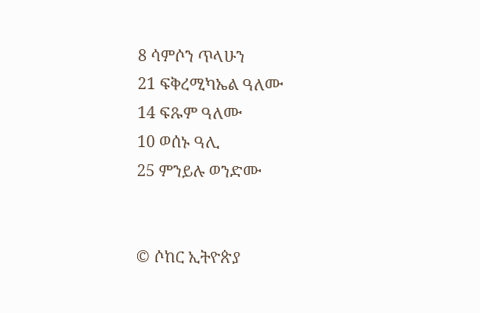8 ሳምሶን ጥላሁን
21 ፍቅረሚካኤል ዓለሙ
14 ፍጹም ዓለሙ
10 ወሰኑ ዓሊ
25 ምንይሉ ወንድሙ


© ሶከር ኢትዮጵያ